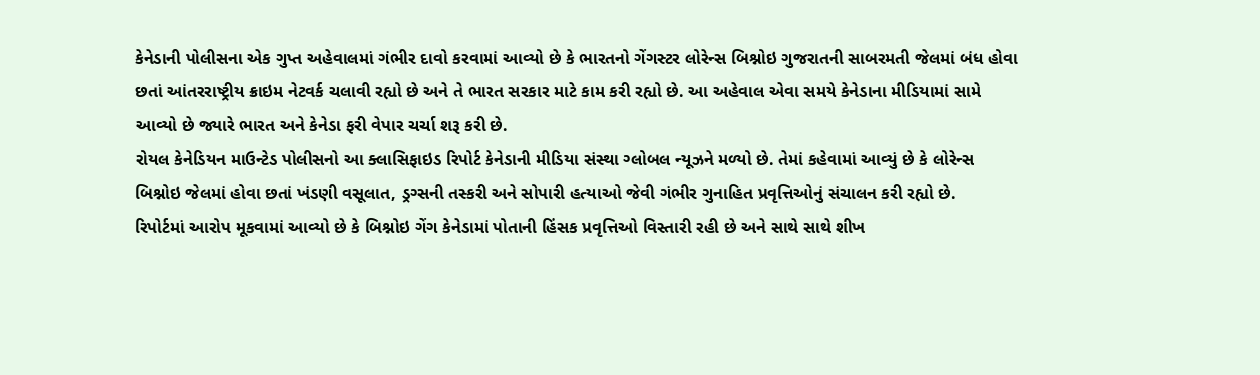કેનેડાની પોલીસના એક ગુપ્ત અહેવાલમાં ગંભીર દાવો કરવામાં આવ્યો છે કે ભારતનો ગેંગસ્ટર લોરેન્સ બિશ્નોઇ ગુજરાતની સાબરમતી જેલમાં બંધ હોવા છતાં આંતરરાષ્ટ્રીય ક્રાઇમ નેટવર્ક ચલાવી રહ્યો છે અને તે ભારત સરકાર માટે કામ કરી રહ્યો છે. આ અહેવાલ એવા સમયે કેનેડાના મીડિયામાં સામે આવ્યો છે જ્યારે ભારત અને કેનેડા ફરી વેપાર ચર્ચા શરૂ કરી છે.
રોયલ કેનેડિયન માઉન્ટેડ પોલીસનો આ ક્લાસિફાઇડ રિપોર્ટ કેનેડાની મીડિયા સંસ્થા ગ્લોબલ ન્યૂઝને મળ્યો છે. તેમાં કહેવામાં આવ્યું છે કે લોરેન્સ બિશ્નોઇ જેલમાં હોવા છતાં ખંડણી વસૂલાત, ડ્રગ્સની તસ્કરી અને સોપારી હત્યાઓ જેવી ગંભીર ગુનાહિત પ્રવૃત્તિઓનું સંચાલન કરી રહ્યો છે.
રિપોર્ટમાં આરોપ મૂકવામાં આવ્યો છે કે બિશ્નોઇ ગેંગ કેનેડામાં પોતાની હિંસક પ્રવૃત્તિઓ વિસ્તારી રહી છે અને સાથે સાથે શીખ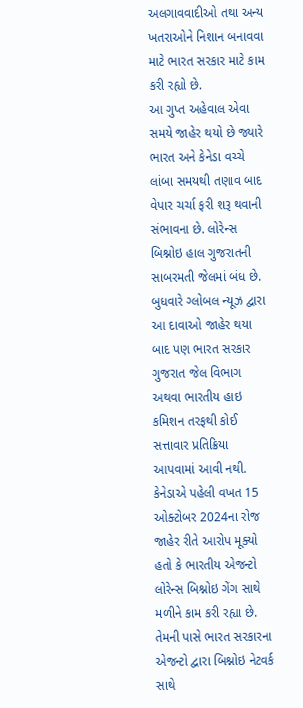અલગાવવાદીઓ તથા અન્ય ખતરાઓને નિશાન બનાવવા માટે ભારત સરકાર માટે કામ કરી રહ્યો છે.
આ ગુપ્ત અહેવાલ એવા સમયે જાહેર થયો છે જ્યારે ભારત અને કેનેડા વચ્ચે લાંબા સમયથી તણાવ બાદ વેપાર ચર્ચા ફરી શરૂ થવાની સંભાવના છે. લોરેન્સ બિશ્નોઇ હાલ ગુજરાતની સાબરમતી જેલમાં બંધ છે. બુધવારે ગ્લોબલ ન્યૂઝ દ્વારા આ દાવાઓ જાહેર થયા બાદ પણ ભારત સરકાર ગુજરાત જેલ વિભાગ અથવા ભારતીય હાઇ કમિશન તરફથી કોઈ સત્તાવાર પ્રતિક્રિયા આપવામાં આવી નથી.
કેનેડાએ પહેલી વખત 15 ઓક્ટોબર 2024ના રોજ જાહેર રીતે આરોપ મૂક્યો હતો કે ભારતીય એજન્ટો લોરેન્સ બિશ્નોઇ ગેંગ સાથે મળીને કામ કરી રહ્યા છે. તેમની પાસે ભારત સરકારના એજન્ટો દ્વારા બિશ્નોઇ નેટવર્ક સાથે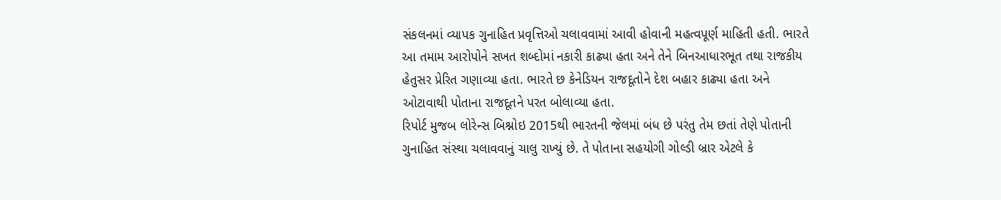સંકલનમાં વ્યાપક ગુનાહિત પ્રવૃત્તિઓ ચલાવવામાં આવી હોવાની મહત્વપૂર્ણ માહિતી હતી. ભારતે આ તમામ આરોપોને સખત શબ્દોમાં નકારી કાઢ્યા હતા અને તેને બિનઆધારભૂત તથા રાજકીય હેતુસર પ્રેરિત ગણાવ્યા હતા. ભારતે છ કેનેડિયન રાજદૂતોને દેશ બહાર કાઢ્યા હતા અને ઓટાવાથી પોતાના રાજદૂતને પરત બોલાવ્યા હતા.
રિપોર્ટ મુજબ લોરેન્સ બિશ્નોઇ 2015થી ભારતની જેલમાં બંધ છે પરંતુ તેમ છતાં તેણે પોતાની ગુનાહિત સંસ્થા ચલાવવાનું ચાલુ રાખ્યું છે. તે પોતાના સહયોગી ગોલ્ડી બ્રાર એટલે કે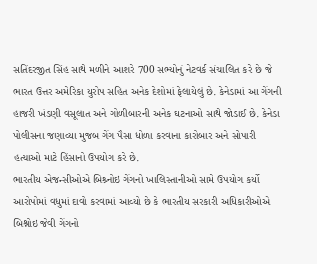સતિંદરજીત સિંહ સાથે મળીને આશરે 700 સભ્યોનું નેટવર્ક સંચાલિત કરે છે જે ભારત ઉત્તર અમેરિકા યુરોપ સહિત અનેક દેશોમાં ફેલાયેલું છે. કેનેડામાં આ ગેંગની હાજરી ખંડણી વસૂલાત અને ગોળીબારની અનેક ઘટનાઓ સાથે જોડાઈ છે. કેનેડા પોલીસના જણાવ્યા મુજબ ગેંગ પૈસા ધોળા કરવાના કારોબાર અને સોપારી હત્યાઓ માટે હિંસાનો ઉપયોગ કરે છે.
ભારતીય એજન્સીઓએ બિશ્ર્નોઇ ગેંગનો ખાલિસ્તાનીઓ સામે ઉપયોગ કર્યો
આરોપોમાં વધુમાં દાવો કરવામાં આવ્યો છે કે ભારતીય સરકારી અધિકારીઓએ બિશ્નોઇ જેવી ગેંગનો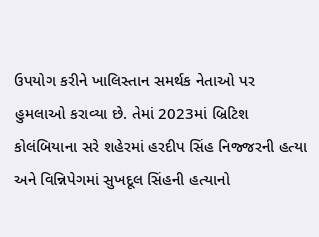ઉપયોગ કરીને ખાલિસ્તાન સમર્થક નેતાઓ પર હુમલાઓ કરાવ્યા છે. તેમાં 2023માં બ્રિટિશ કોલંબિયાના સરે શહેરમાં હરદીપ સિંહ નિજ્જરની હત્યા અને વિન્નિપેગમાં સુખદૂલ સિંહની હત્યાનો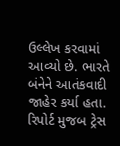ઉલ્લેખ કરવામાં આવ્યો છે. ભારતે બંનેને આતંકવાદી જાહેર કર્યા હતા. રિપોર્ટ મુજબ ટ્રેસ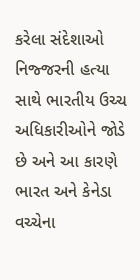કરેલા સંદેશાઓ નિજ્જરની હત્યા સાથે ભારતીય ઉચ્ચ અધિકારીઓને જોડે છે અને આ કારણે ભારત અને કેનેડા વચ્ચેના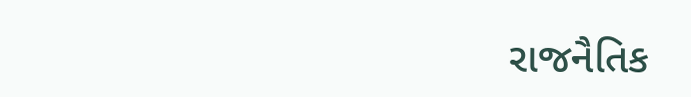રાજનૈતિક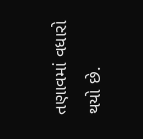તણાવમાં વધારો થયો છે.